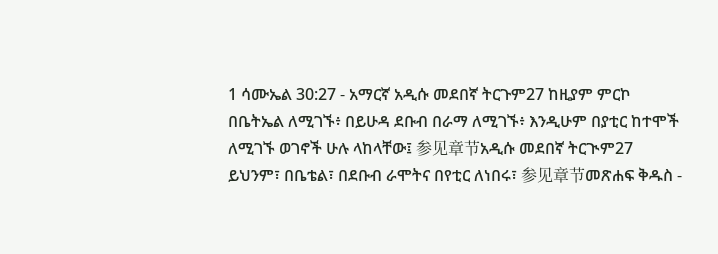1 ሳሙኤል 30:27 - አማርኛ አዲሱ መደበኛ ትርጉም27 ከዚያም ምርኮ በቤትኤል ለሚገኙ፥ በይሁዳ ደቡብ በራማ ለሚገኙ፥ እንዲሁም በያቲር ከተሞች ለሚገኙ ወገኖች ሁሉ ላከላቸው፤ 参见章节አዲሱ መደበኛ ትርጒም27 ይህንም፣ በቤቴል፣ በደቡብ ራሞትና በየቲር ለነበሩ፣ 参见章节መጽሐፍ ቅዱስ -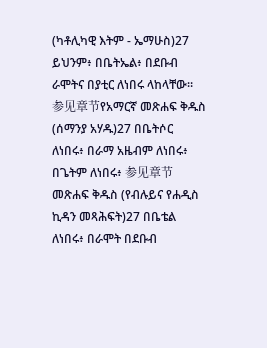(ካቶሊካዊ እትም - ኤማሁስ)27 ይህንም፥ በቤትኤል፥ በደቡብ ራሞትና በያቲር ለነበሩ ላከላቸው። 参见章节የአማርኛ መጽሐፍ ቅዱስ (ሰማንያ አሃዱ)27 በቤትሶር ለነበሩ፥ በራማ አዜብም ለነበሩ፥ በጌትም ለነበሩ፥ 参见章节መጽሐፍ ቅዱስ (የብሉይና የሐዲስ ኪዳን መጻሕፍት)27 በቤቴል ለነበሩ፥ በራሞት በደቡብ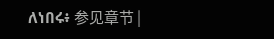ለነበሩ፥ 参见章节 |